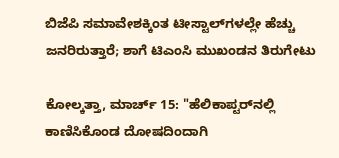ಬಿಜೆಪಿ ಸಮಾವೇಶಕ್ಕಿಂತ ಟೀಸ್ಟಾಲ್‌ಗಳಲ್ಲೇ ಹೆಚ್ಚು ಜನರಿರುತ್ತಾರೆ; ಶಾಗೆ ಟಿಎಂಸಿ ಮುಖಂಡನ ತಿರುಗೇಟು

ಕೋಲ್ಕತ್ತಾ, ಮಾರ್ಚ್ 15: "ಹೆಲಿಕಾಪ್ಟರ್‌ನಲ್ಲಿ ಕಾಣಿಸಿಕೊಂಡ ದೋಷದಿಂದಾಗಿ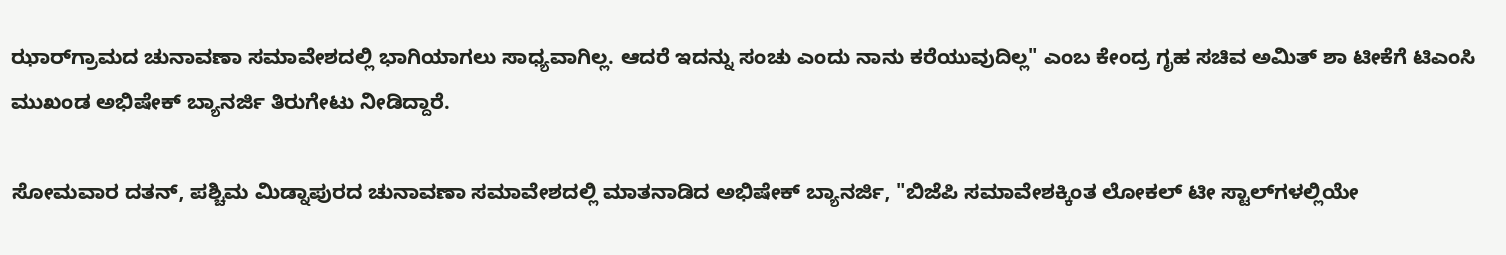ಝಾರ್‌ಗ್ರಾಮದ ಚುನಾವಣಾ ಸಮಾವೇಶದಲ್ಲಿ ಭಾಗಿಯಾಗಲು ಸಾಧ್ಯವಾಗಿಲ್ಲ. ಆದರೆ ಇದನ್ನು ಸಂಚು ಎಂದು ನಾನು ಕರೆಯುವುದಿಲ್ಲ" ಎಂಬ ಕೇಂದ್ರ ಗೃಹ ಸಚಿವ ಅಮಿತ್ ಶಾ ಟೀಕೆಗೆ ಟಿಎಂಸಿ ಮುಖಂಡ ಅಭಿಷೇಕ್ ಬ್ಯಾನರ್ಜಿ ತಿರುಗೇಟು ನೀಡಿದ್ದಾರೆ.

ಸೋಮವಾರ ದತನ್, ಪಶ್ಚಿಮ ಮಿಡ್ನಾಪುರದ ಚುನಾವಣಾ ಸಮಾವೇಶದಲ್ಲಿ ಮಾತನಾಡಿದ ಅಭಿಷೇಕ್ ಬ್ಯಾನರ್ಜಿ, "ಬಿಜೆಪಿ ಸಮಾವೇಶಕ್ಕಿಂತ ಲೋಕಲ್ ಟೀ ಸ್ಟಾಲ್‌ಗಳಲ್ಲಿಯೇ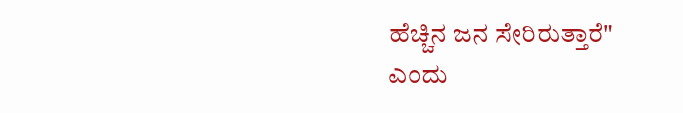ಹೆಚ್ಚಿನ ಜನ ಸೇರಿರುತ್ತಾರೆ" ಎಂದು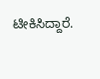ಟೀಕಿಸಿದ್ದಾರೆ.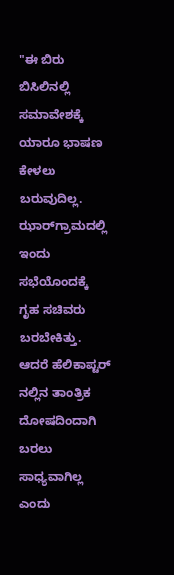"ಈ ಬಿರು ಬಿಸಿಲಿನಲ್ಲಿ ಸಮಾವೇಶಕ್ಕೆ ಯಾರೂ ಭಾಷಣ ಕೇಳಲು ಬರುವುದಿಲ್ಲ. ಝಾರ್‌ಗ್ರಾಮದಲ್ಲಿ ಇಂದು ಸಭೆಯೊಂದಕ್ಕೆ ಗೃಹ ಸಚಿವರು ಬರಬೇಕಿತ್ತು. ಆದರೆ ಹೆಲಿಕಾಪ್ಟರ್ ನಲ್ಲಿನ ತಾಂತ್ರಿಕ ದೋಷದಿಂದಾಗಿ ಬರಲು ಸಾಧ್ಯವಾಗಿಲ್ಲ ಎಂದು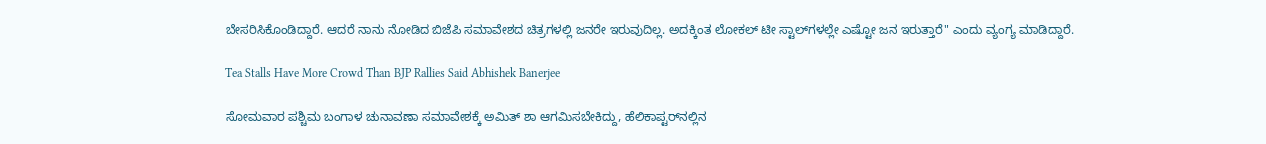ಬೇಸರಿಸಿಕೊಂಡಿದ್ದಾರೆ. ಆದರೆ ನಾನು ನೋಡಿದ ಬಿಜೆಪಿ ಸಮಾವೇಶದ ಚಿತ್ರಗಳಲ್ಲಿ ಜನರೇ ಇರುವುದಿಲ್ಲ. ಅದಕ್ಕಿಂತ ಲೋಕಲ್ ಟೀ ಸ್ಟಾಲ್‌ಗಳಲ್ಲೇ ಎಷ್ಟೋ ಜನ ಇರುತ್ತಾರೆ" ಎಂದು ವ್ಯಂಗ್ಯ ಮಾಡಿದ್ದಾರೆ.

Tea Stalls Have More Crowd Than BJP Rallies Said Abhishek Banerjee

ಸೋಮವಾರ ಪಶ್ಚಿಮ ಬಂಗಾಳ ಚುನಾವಣಾ ಸಮಾವೇಶಕ್ಕೆ ಅಮಿತ್ ಶಾ ಆಗಮಿಸಬೇಕಿದ್ದು, ಹೆಲಿಕಾಪ್ಟರ್‌ನಲ್ಲಿನ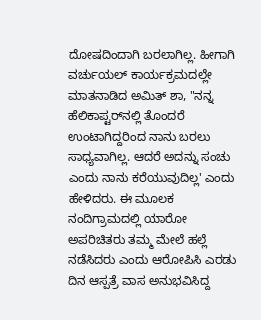ದೋಷದಿಂದಾಗಿ ಬರಲಾಗಿಲ್ಲ. ಹೀಗಾಗಿ ವರ್ಚುಯಲ್ ಕಾರ್ಯಕ್ರಮದಲ್ಲೇ ಮಾತನಾಡಿದ ಅಮಿತ್ ಶಾ, "ನನ್ನ ಹೆಲಿಕಾಪ್ಟರ್‌ನಲ್ಲಿ ತೊಂದರೆ ಉಂಟಾಗಿದ್ದರಿಂದ ನಾನು ಬರಲು ಸಾಧ್ಯವಾಗಿಲ್ಲ. ಆದರೆ ಅದನ್ನು ಸಂಚು ಎಂದು ನಾನು ಕರೆಯುವುದಿಲ್ಲ' ಎಂದು ಹೇಳಿದರು. ಈ ಮೂಲಕ ನಂದಿಗ್ರಾಮದಲ್ಲಿ ಯಾರೋ ಅಪರಿಚಿತರು ತಮ್ಮ ಮೇಲೆ ಹಲ್ಲೆ ನಡೆಸಿದರು ಎಂದು ಆರೋಪಿಸಿ ಎರಡು ದಿನ ಆಸ್ಪತ್ರೆ ವಾಸ ಅನುಭವಿಸಿದ್ದ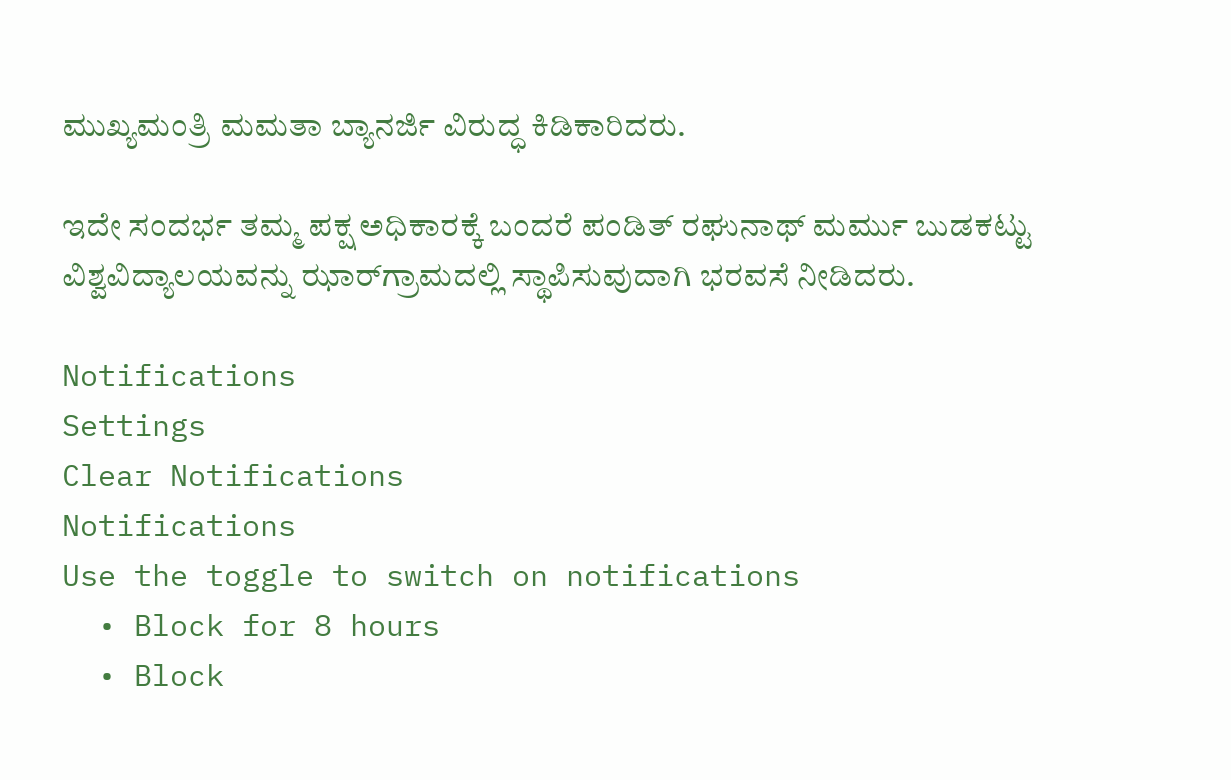ಮುಖ್ಯಮಂತ್ರಿ ಮಮತಾ ಬ್ಯಾನರ್ಜಿ ವಿರುದ್ಧ ಕಿಡಿಕಾರಿದರು.

ಇದೇ ಸಂದರ್ಭ ತಮ್ಮ ಪಕ್ಷ ಅಧಿಕಾರಕ್ಕೆ ಬಂದರೆ ಪಂಡಿತ್ ರಘುನಾಥ್ ಮರ್ಮು ಬುಡಕಟ್ಟು ವಿಶ್ವವಿದ್ಯಾಲಯವನ್ನು ಝಾರ್‌ಗ್ರಾಮದಲ್ಲಿ ಸ್ಥಾಪಿಸುವುದಾಗಿ ಭರವಸೆ ನೀಡಿದರು.

Notifications
Settings
Clear Notifications
Notifications
Use the toggle to switch on notifications
  • Block for 8 hours
  • Block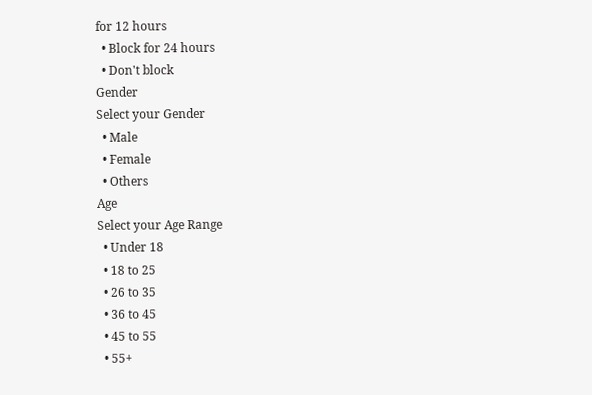for 12 hours
  • Block for 24 hours
  • Don't block
Gender
Select your Gender
  • Male
  • Female
  • Others
Age
Select your Age Range
  • Under 18
  • 18 to 25
  • 26 to 35
  • 36 to 45
  • 45 to 55
  • 55+